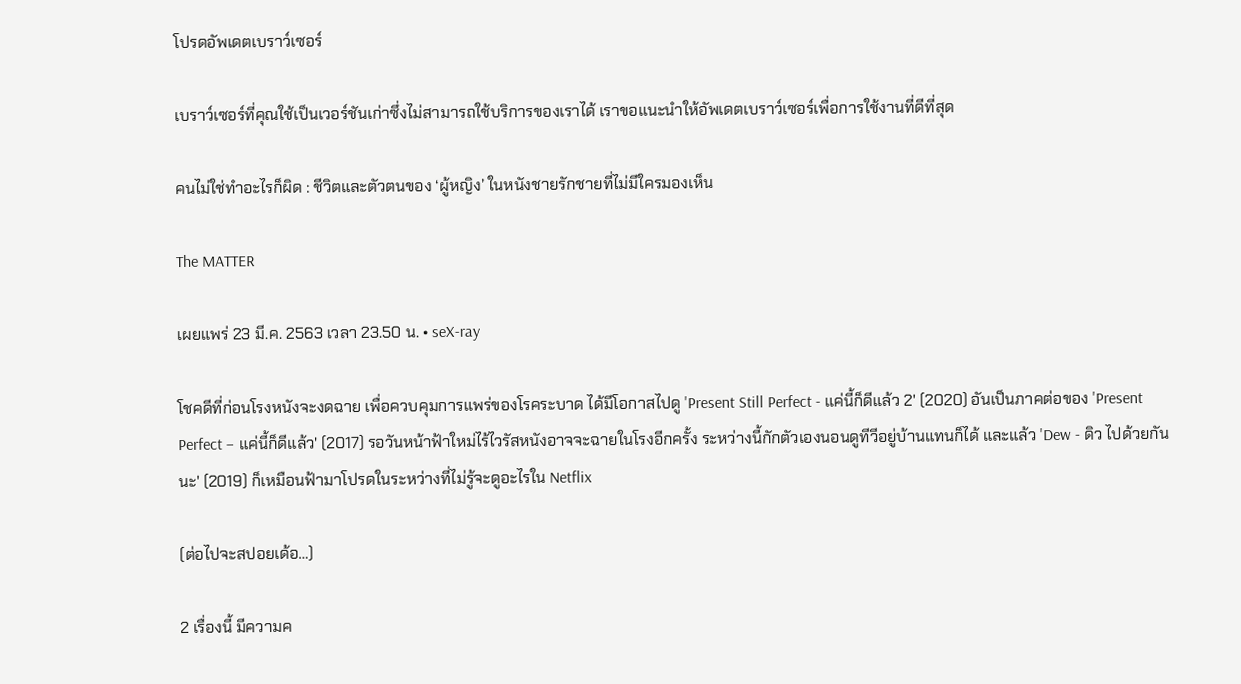โปรดอัพเดตเบราว์เซอร์

เบราว์เซอร์ที่คุณใช้เป็นเวอร์ชันเก่าซึ่งไม่สามารถใช้บริการของเราได้ เราขอแนะนำให้อัพเดตเบราว์เซอร์เพื่อการใช้งานที่ดีที่สุด

คนไม่ใช่ทำอะไรก็ผิด : ชีวิตและตัวตนของ ‘ผู้หญิง’ ในหนังชายรักชายที่ไม่มีใครมองเห็น

The MATTER

เผยแพร่ 23 มี.ค. 2563 เวลา 23.50 น. • seX-ray

โชคดีที่ก่อนโรงหนังจะงดฉาย เพื่อควบคุมการแพร่ของโรคระบาด ได้มีโอกาสไปดู 'Present Still Perfect - แค่นี้ก็ดีแล้ว 2' (2020) อันเป็นภาคต่อของ 'Present Perfect – แค่นี้ก็ดีแล้ว' (2017) รอวันหน้าฟ้าใหม่ไร้ไวรัสหนังอาจจะฉายในโรงอีกครั้ง ระหว่างนี้กักตัวเองนอนดูทีวีอยู่บ้านแทนก็ได้ และแล้ว 'Dew - ดิว ไปด้วยกันนะ' (2019) ก็เหมือนฟ้ามาโปรดในระหว่างที่ไม่รู้จะดูอะไรใน Netflix

(ต่อไปจะสปอยเด้อ…)

2 เรื่องนี้ มีความค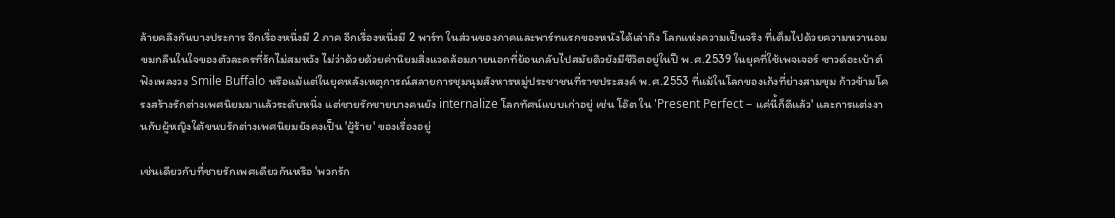ล้ายคลึงกันบางประการ อีกเรื่องหนึ่งมี 2 ภาค อีกเรื่องหนึ่งมี 2 พาร์ท ในส่วนของภาคและพาร์ทแรกของหนังได้เล่าถึง โลกแห่งความเป็นจริง ที่เต็มไปด้วยความหวานอมขมกลืนในใจของตัวละครที่รักไม่สมหวัง ไม่ว่าด้วยด้วยค่านิยมสิ่งแวดล้อมภายนอกที่ย้อนกลับไปสมัยดิวยังมีชีวิตอยู่ในปี พ.ศ.2539 ในยุคที่ใช้เพจเจอร์ ซาวด์อะเบ้าต์ ฟังเพลงวง Smile Buffalo หรือแม้แต่ในยุคหลังเหตุการณ์สลายการชุมนุมสังหารหมู่ประชาชนที่ราชประสงค์ พ.ศ.2553 ที่แม้ในโลกของเก้งที่ย่างสามขุม ก้าวข้ามโครงสร้างรักต่างเพศนิยมมาแล้วระดับหนึ่ง แต่ชายรักชายบางคนยัง internalize โลกทัศน์แบบเก่าอยู่ เช่น โอ๊ต ใน 'Present Perfect – แค่นี้ก็ดีแล้ว' และการแต่งงานกับผู้หญิงใต้ขนบรักต่างเพศนิยมยังคงเป็น 'ผู้ร้าย' ของเรื่องอยู่

เช่นเดียวกับที่ชายรักเพศเดียวกันหรือ 'พวกรัก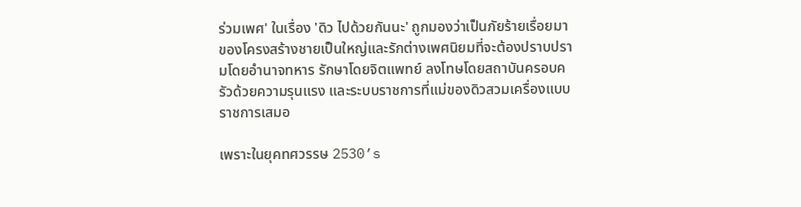ร่วมเพศ' ในเรื่อง 'ดิว ไปด้วยกันนะ' ถูกมองว่าเป็นภัยร้ายเรื่อยมาของโครงสร้างชายเป็นใหญ่และรักต่างเพศนิยมที่จะต้องปราบปรามโดยอำนาจทหาร รักษาโดยจิตแพทย์ ลงโทษโดยสถาบันครอบครัวด้วยความรุนแรง และระบบราชการที่แม่ของดิวสวมเครื่องแบบราชการเสมอ

เพราะในยุคทศวรรษ 2530’s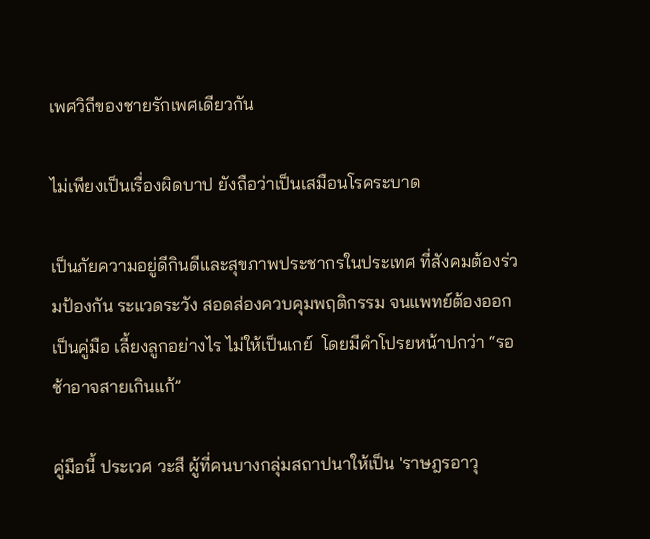เพศวิถีของชายรักเพศเดียวกัน

ไม่เพียงเป็นเรื่องผิดบาป ยังถือว่าเป็นเสมือนโรคระบาด

เป็นภัยความอยู่ดีกินดีและสุขภาพประชากรในประเทศ ที่สังคมต้องร่วมป้องกัน ระแวดระวัง สอดส่องควบคุมพฤติกรรม จนแพทย์ต้องออกเป็นคู่มือ เลี้ยงลูกอย่างไร ไม่ให้เป็นเกย์  โดยมีคำโปรยหน้าปกว่า “รอช้าอาจสายเกินแก้”

คู่มือนี้ ประเวศ วะสี ผู้ที่คนบางกลุ่มสถาปนาให้เป็น 'ราษฎรอาวุ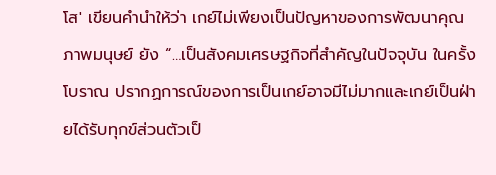โส' เขียนคำนำให้ว่า เกย์ไม่เพียงเป็นปัญหาของการพัฒนาคุณภาพมนุษย์ ยัง “…เป็นสังคมเศรษฐกิจที่สำคัญในปัจจุบัน ในครั้งโบราณ ปรากฏการณ์ของการเป็นเกย์อาจมีไม่มากและเกย์เป็นฝ่ายได้รับทุกข์ส่วนตัวเป็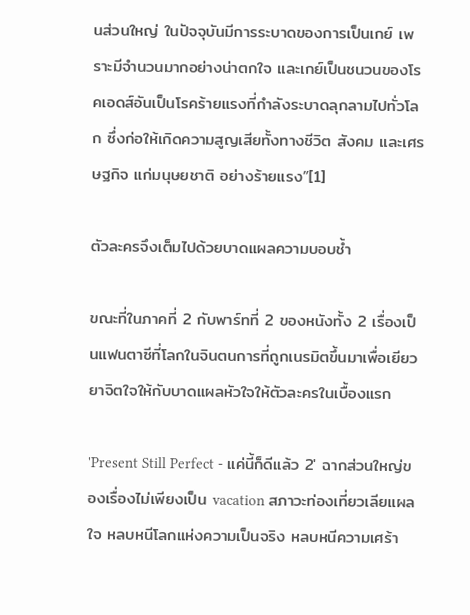นส่วนใหญ่ ในปัจจุบันมีการระบาดของการเป็นเกย์ เพราะมีจำนวนมากอย่างน่าตกใจ และเกย์เป็นชนวนของโรคเอดส์อันเป็นโรคร้ายแรงที่กำลังระบาดลุกลามไปทั่วโลก ซึ่งก่อให้เกิดความสูญเสียทั้งทางชีวิต สังคม และเศรษฐกิจ แก่มนุษยชาติ อย่างร้ายแรง”[1]

ตัวละครจึงเต็มไปด้วยบาดแผลความบอบช้ำ

ขณะที่ในภาคที่ 2 กับพาร์ทที่ 2 ของหนังทั้ง 2 เรื่องเป็นแฟนตาซีที่โลกในจินตนการที่ถูกเนรมิตขึ้นมาเพื่อเยียวยาจิตใจให้กับบาดแผลหัวใจให้ตัวละครในเบื้องแรก

'Present Still Perfect - แค่นี้ก็ดีแล้ว 2' ฉากส่วนใหญ่ของเรื่องไม่เพียงเป็น vacation สภาวะท่องเที่ยวเลียแผลใจ หลบหนีโลกแห่งความเป็นจริง หลบหนีความเศร้า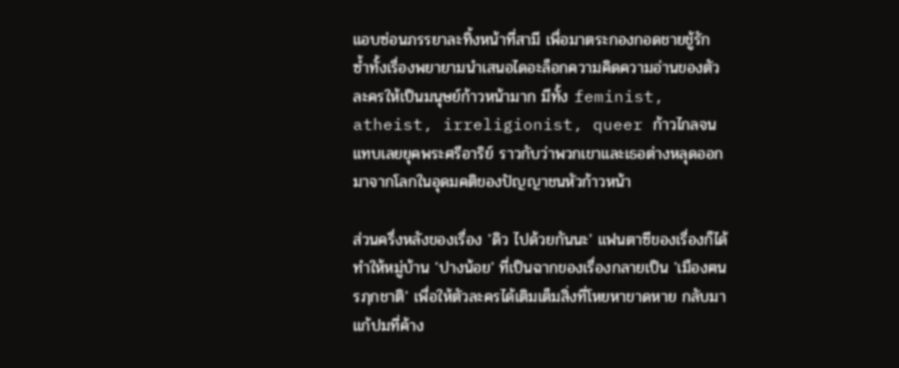แอบซ่อนภรรยาละทิ้งหน้าที่สามี เพื่อมาตระกองกอดชายชู้รัก ซ้ำทั้งเรื่องพยายามนำเสนอไดอะล็อกความคิดความอ่านของตัวละครให้เป็นมนุษย์ก้าวหน้ามาก มีทั้ง feminist, atheist, irreligionist, queer ก้าวไกลจนแทบเลยยุคพระศรีอาริย์ ราวกับว่าพวกเขาและเธอต่างหลุดออกมาจากโลกในอุดมคติของปัญญาชนหัวก้าวหน้า

ส่วนครึ่งหลังของเรื่อง 'ดิว ไปด้วยกันนะ' แฟนตาซีของเรื่องก็ได้ทำให้หมู่บ้าน 'ปางน้อย' ที่เป็นฉากของเรื่องกลายเป็น 'เมืองฅนรฦกชาติ' เพื่อให้ตัวละครได้เติมเต็มสิ่งที่โหยหาขาดหาย กลับมาแก้ปมที่ค้าง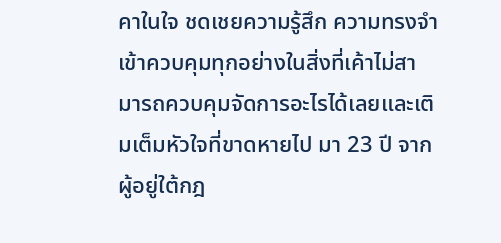คาในใจ ชดเชยความรู้สึก ความทรงจำ เข้าควบคุมทุกอย่างในสิ่งที่เค้าไม่สามารถควบคุมจัดการอะไรได้เลยและเติมเต็มหัวใจที่ขาดหายไป มา 23 ปี จากผู้อยู่ใต้กฎ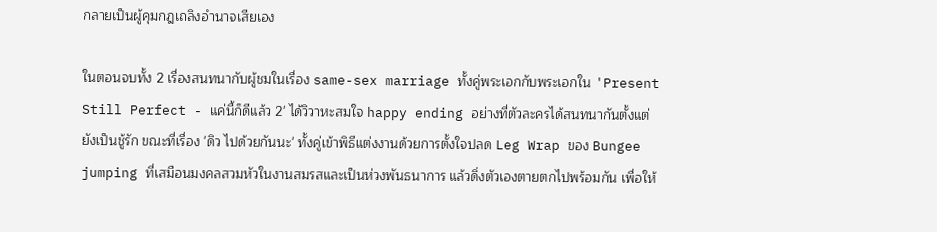กลายเป็นผู้คุมกฎเถลิงอำนาจเสียเอง

ในตอนจบทั้ง 2 เรื่องสนทนากับผู้ชมในเรื่อง same-sex marriage ทั้งคู่พระเอกกับพระเอกใน 'Present Still Perfect - แค่นี้ก็ดีแล้ว 2' ได้วิวาหะสมใจ happy ending อย่างที่ตัวละครได้สนทนากันตั้งแต่ยังเป็นชู้รัก ขณะที่เรื่อง 'ดิว ไปด้วยกันนะ' ทั้งคู่เข้าพิธีแต่งงานด้วยการตั้งใจปลด Leg Wrap ของ Bungee jumping ที่เสมือนมงคลสวมหัวในงานสมรสและเป็นห่วงพันธนาการ แล้วดิ่งตัวเองตายตกไปพร้อมกัน เพื่อให้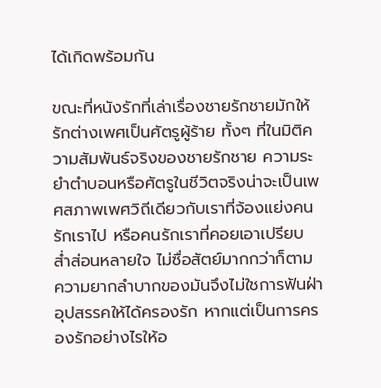ได้เกิดพร้อมกัน

ขณะที่หนังรักที่เล่าเรื่องชายรักชายมักให้รักต่างเพศเป็นศัตรูผู้ร้าย ทั้งๆ ที่ในมิติความสัมพันธ์จริงของชายรักชาย ความระยำตำบอนหรือศัตรูในชีวิตจริงน่าจะเป็นเพศสภาพเพศวิถีเดียวกับเราที่จ้องแย่งคนรักเราไป หรือคนรักเราที่คอยเอาเปรียบ ส่ำส่อนหลายใจ ไม่ซื่อสัตย์มากกว่าก็ตาม ความยากลำบากของมันจึงไม่ใชการฟันฝ่าอุปสรรคให้ได้ครองรัก หากแต่เป็นการครองรักอย่างไรให้อ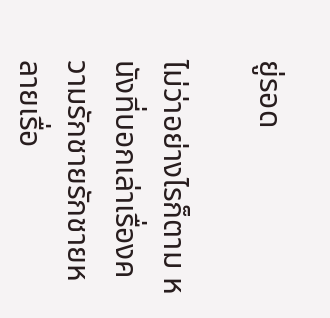ยู่รอด

ไม่ว่าอย่างไรก็ตาม หนังที่บอกเล่าเรื่องความรักชายรักชายหลายเรื่อ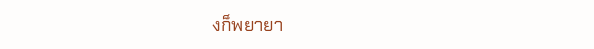งก็พยายา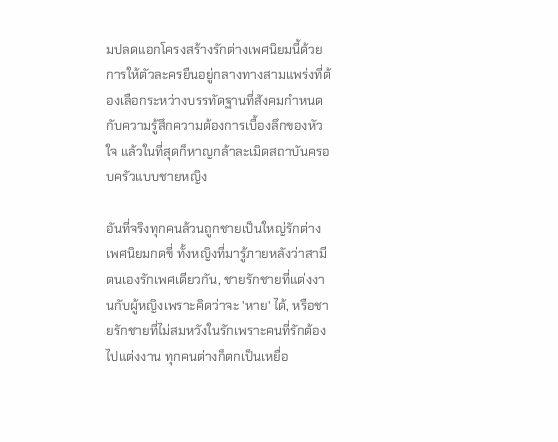มปลดแอกโครงสร้างรักต่างเพศนิยมนี้ด้วยการให้ตัวละครยืนอยู่กลางทางสามแพร่งที่ต้องเลือกระหว่างบรรทัดฐานที่สังคมกำหนดกับความรู้สึกความต้องการเบื้องลึกของหัวใจ แล้วในที่สุดก็หาญกล้าละเมิดสถาบันครอบครัวแบบชายหญิง

อันที่จริงทุกคนล้วนถูกชายเป็นใหญ่รักต่างเพศนิยมกดขี่ ทั้งหญิงที่มารู้ภายหลังว่าสามีตนเองรักเพศเดียวกัน, ชายรักชายที่แต่งงานกับผู้หญิงเพราะคิดว่าจะ 'หาย' ได้, หรือชายรักชายที่ไม่สมหวังในรักเพราะคนที่รักต้องไปแต่งงาน ทุกคนต่างก็ตกเป็นเหยื่อ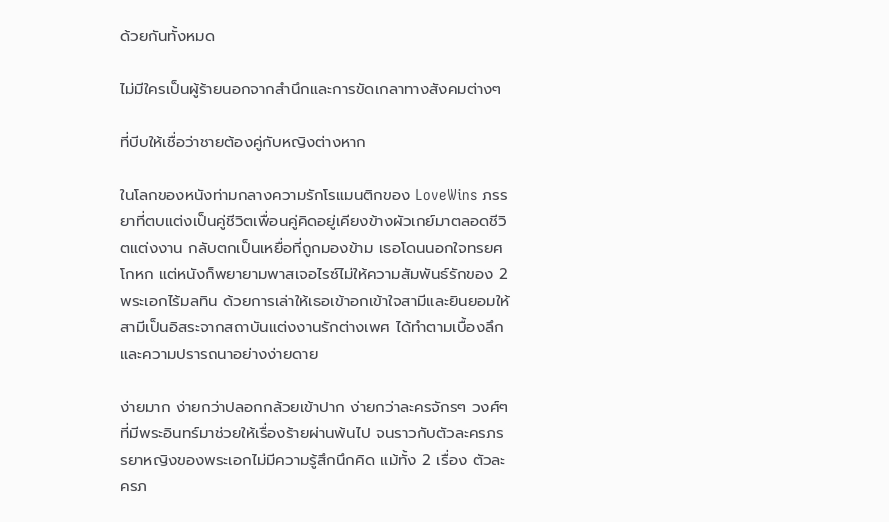ด้วยกันทั้งหมด

ไม่มีใครเป็นผู้ร้ายนอกจากสำนึกและการขัดเกลาทางสังคมต่างๆ

ที่บีบให้เชื่อว่าชายต้องคู่กับหญิงต่างหาก

ในโลกของหนังท่ามกลางความรักโรแมนติกของ LoveWins ภรรยาที่ตบแต่งเป็นคู่ชีวิตเพื่อนคู่คิดอยู่เคียงข้างผัวเกย์มาตลอดชีวิตแต่งงาน กลับตกเป็นเหยื่อที่ถูกมองข้าม เธอโดนนอกใจทรยศโกหก แต่หนังก็พยายามพาสเจอไรซ์ไม่ให้ความสัมพันธ์รักของ 2 พระเอกไร้มลทิน ด้วยการเล่าให้เธอเข้าอกเข้าใจสามีและยินยอมให้สามีเป็นอิสระจากสถาบันแต่งงานรักต่างเพศ ได้ทำตามเบื้องลึกและความปรารถนาอย่างง่ายดาย

ง่ายมาก ง่ายกว่าปลอกกล้วยเข้าปาก ง่ายกว่าละครจักรๆ วงศ์ๆ ที่มีพระอินทร์มาช่วยให้เรื่องร้ายผ่านพ้นไป จนราวกับตัวละครภรรยาหญิงของพระเอกไม่มีความรู้สึกนึกคิด แม้ทั้ง 2 เรื่อง ตัวละครภ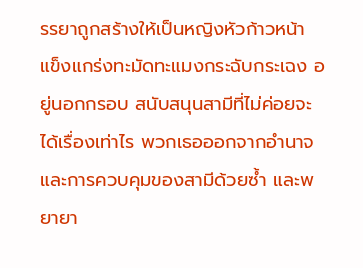รรยาถูกสร้างให้เป็นหญิงหัวก้าวหน้า แข็งแกร่งทะมัดทะแมงกระฉับกระเฉง อยู่นอกกรอบ สนับสนุนสามีที่ไม่ค่อยจะได้เรื่องเท่าไร พวกเธอออกจากอำนาจและการควบคุมของสามีด้วยซ้ำ และพยายา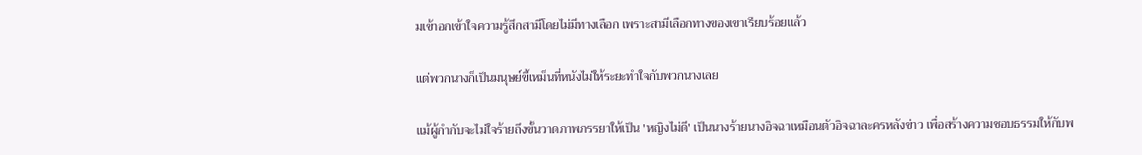มเข้าอกเข้าใจความรู้สึกสามีโดยไม่มีทางเลือก เพราะสามีเลือกทางของเขาเรียบร้อยแล้ว

แต่พวกนางก็เป็นมนุษย์ขี้เหม็นที่หนังไม่ให้ระยะทำใจกับพวกนางเลย

แม้ผู้กำกับจะไม่ใจร้ายถึงขั้นวาดภาพภรรยาให้เป็น 'หญิงไม่ดี' เป็นนางร้ายนางอิจฉาเหมือนตัวอิจฉาละครหลังข่าว เพื่อสร้างความชอบธรรมให้กับพ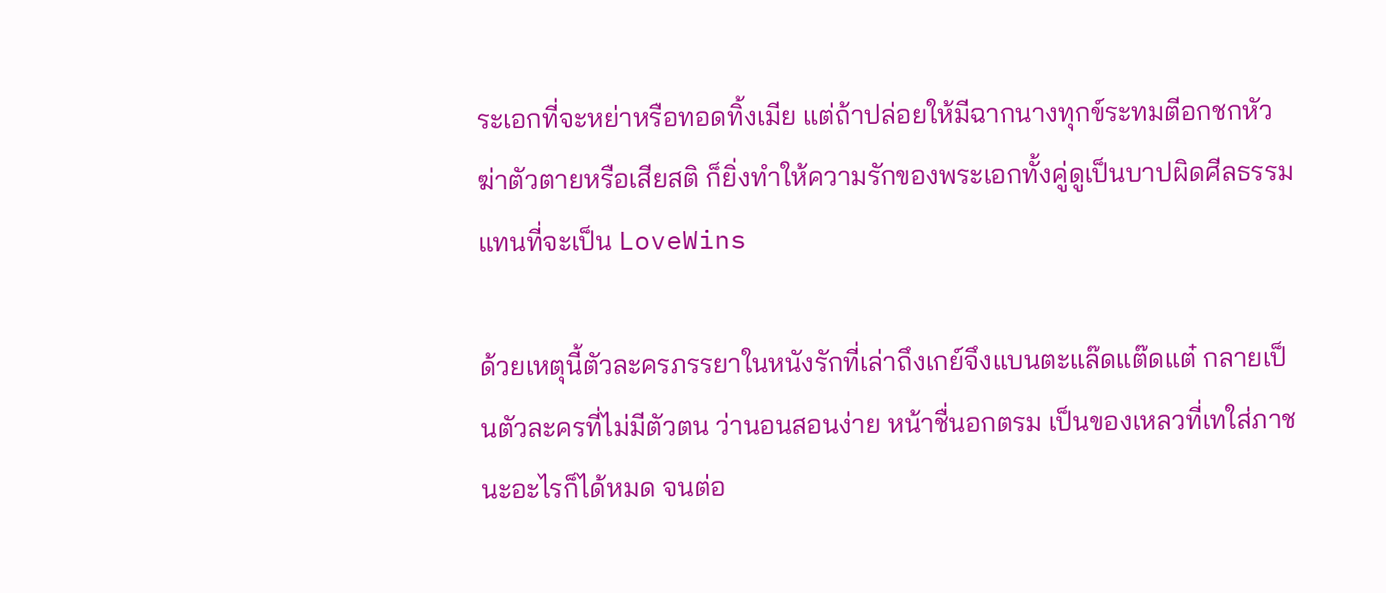ระเอกที่จะหย่าหรือทอดทิ้งเมีย แต่ถ้าปล่อยให้มีฉากนางทุกข์ระทมตีอกชกหัว ฆ่าตัวตายหรือเสียสติ ก็ยิ่งทำให้ความรักของพระเอกทั้งคู่ดูเป็นบาปผิดศีลธรรมแทนที่จะเป็น LoveWins

ด้วยเหตุนี้ตัวละครภรรยาในหนังรักที่เล่าถึงเกย์จึงแบนตะแล๊ดแต๊ดแต๋ กลายเป็นตัวละครที่ไม่มีตัวตน ว่านอนสอนง่าย หน้าชื่นอกตรม เป็นของเหลวที่เทใส่ภาชนะอะไรก็ได้หมด จนต่อ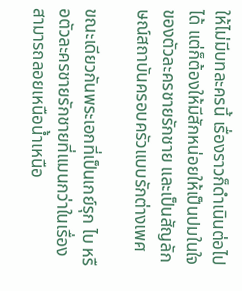ให้ไม่มีบทละครนี้ เรื่องราวก็ดำเนินต่อไปได้ แต่ก็ต้องให้มีสักหน่อยให้เป็นปมในใจของตัวละครชายรักชาย และเป็นสัญลักษณ์สถาบันครอบครัวแบบรักต่างเพศ

ขณะเดียวกันพระเอกที่เป็นเกย์รุก ไบ หรือตัวละครชายรักชายที่แมนกว่าในเรื่อง สามารถลอยเหนือน้ำเหนือ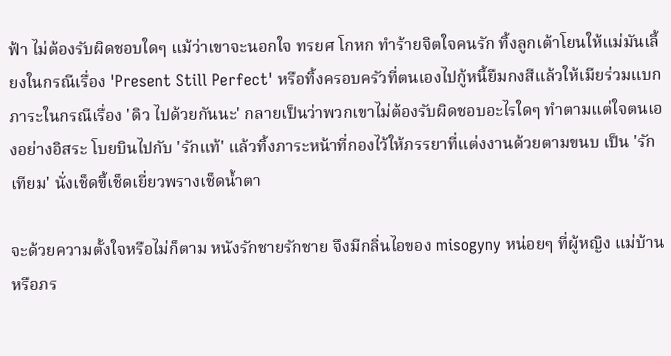ฟ้า ไม่ต้องรับผิดชอบใดๆ แม้ว่าเขาจะนอกใจ ทรยศ โกหก ทำร้ายจิตใจคนรัก ทิ้งลูกเต้าโยนให้แม่มันเลี้ยงในกรณีเรื่อง 'Present Still Perfect' หรือทิ้งครอบครัวที่ตนเองไปกู้หนี้ยืมกงสีแล้วให้เมียร่วมแบกภาระในกรณีเรื่อง 'ดิว ไปด้วยกันนะ' กลายเป็นว่าพวกเขาไม่ต้องรับผิดชอบอะไรใดๆ ทำตามแต่ใจตนเองอย่างอิสระ โบยบินไปกับ 'รักแท้' แล้วทิ้งภาระหน้าที่กองไว้ให้ภรรยาที่แต่งงานด้วยตามขนบ เป็น 'รักเทียม' นั่งเช็ดขี้เช็ดเยี่ยวพรางเช็ดน้ำตา

จะด้วยความตั้งใจหรือไม่ก็ตาม หนังรักชายรักชาย จึงมีกลิ่นไอของ misogyny หน่อยๆ ที่ผู้หญิง แม่บ้านหรือภร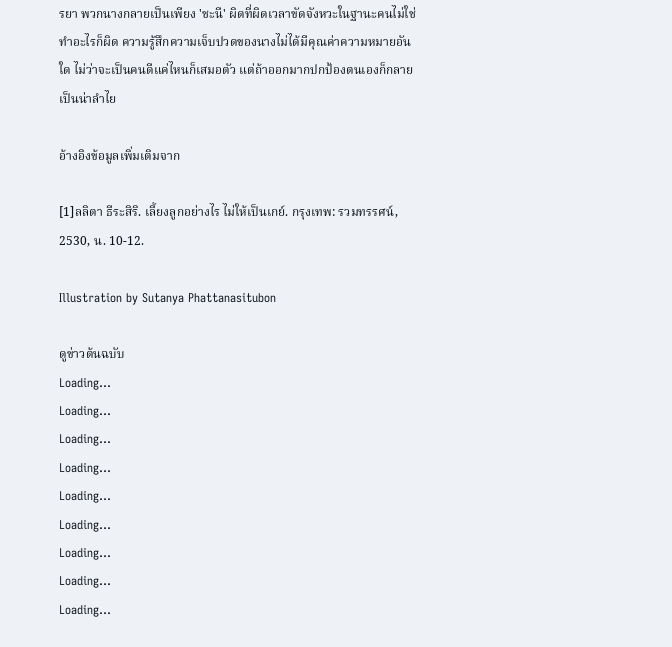รยา พวกนางกลายเป็นเพียง 'ชะนี' ผิดที่ผิดเวลาขัดจังหวะในฐานะคนไม่ใช่ทำอะไรก็ผิด ความรู้สึกความเจ็บปวดของนางไม่ได้มีคุณค่าความหมายอันใด ไม่ว่าจะเป็นคนดีแค่ไหนก็เสมอตัว แต่ถ้าออกมากปกป้องตนเองก็กลายเป็นน่าลำไย

อ้างอิงข้อมูลเพิ่มเติมจาก

[1]ลลิตา ธีระสิริ. เลี้ยงลูกอย่างไร ไม่ให้เป็นเกย์. กรุงเทพ: รวมทรรศน์, 2530, น. 10-12.

Illustration by Sutanya Phattanasitubon

ดูข่าวต้นฉบับ
Loading...
Loading...
Loading...
Loading...
Loading...
Loading...
Loading...
Loading...
Loading...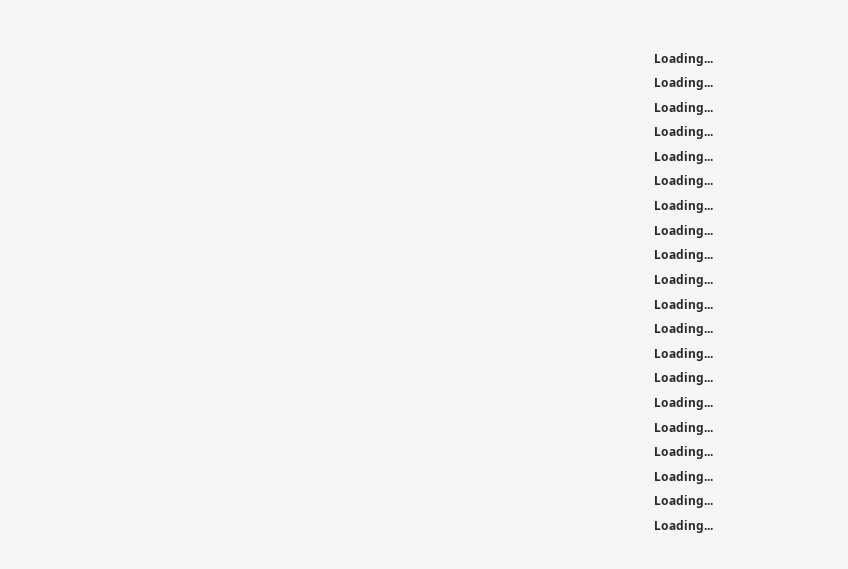Loading...
Loading...
Loading...
Loading...
Loading...
Loading...
Loading...
Loading...
Loading...
Loading...
Loading...
Loading...
Loading...
Loading...
Loading...
Loading...
Loading...
Loading...
Loading...
Loading...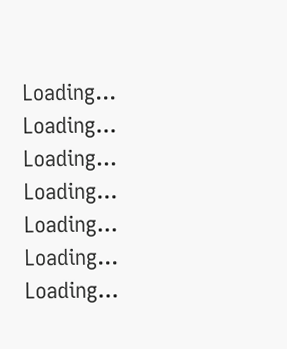Loading...
Loading...
Loading...
Loading...
Loading...
Loading...
Loading...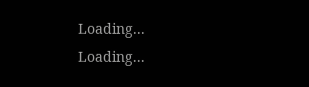Loading...
Loading...